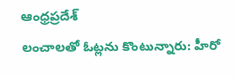ఆంధ్రప్రదేశ్
లంచాలతో ఓట్లను కొంటున్నారు: హీరో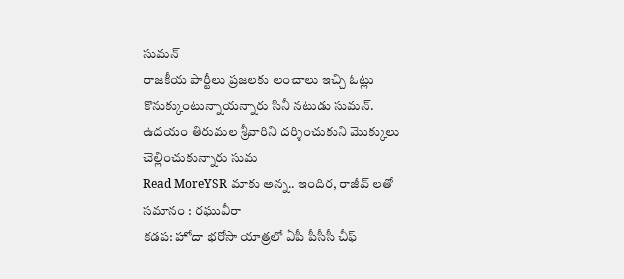సుమన్
రాజకీయ పార్టీలు ప్రజలకు లంచాలు ఇచ్చి ఓట్లు కొనుక్కుంటున్నాయన్నారు సినీ నటుడు సుమన్. ఉదయం తిరుమల శ్రీవారిని దర్శించుకుని మొక్కులు చెల్లించుకున్నారు సుమ
Read MoreYSR మాకు అన్న.. ఇందిర, రాజీవ్ లతో సమానం : రఘువీరా
కడప: హోదా భరోసా యాత్రలో ఏపీ పీసీసీ చీఫ్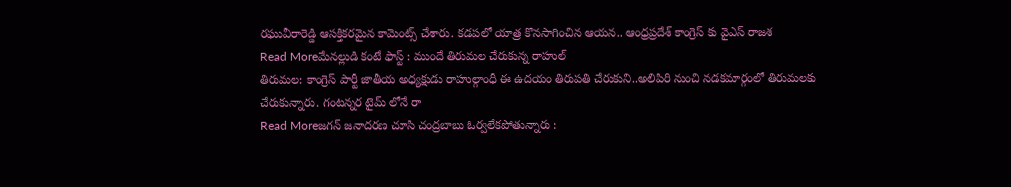రఘువీరారెడ్డి ఆసక్తికరమైన కామెంట్స్ చేశారు. కడపలో యాత్ర కొనసాగించిన ఆయన.. ఆంధ్రప్రదేశ్ కాంగ్రెస్ కు వైఎస్ రాజశ
Read Moreమేనల్లుడి కంటే ఫాస్ట్ : ముందే తిరుమల చేరుకున్న రాహుల్
తిరుమల: కాంగ్రెస్ పార్టీ జాతీయ అధ్యక్షుడు రాహుల్గాంధీ ఈ ఉదయం తిరుపతి చేరుకుని..అలిపిరి నుంచి నడకమార్గంలో తిరుమలకు చేరుకున్నారు. గంటన్నర టైమ్ లోనే రా
Read Moreజగన్ జనాదరణ చూసి చంద్రబాబు ఓర్వలేకపోతున్నారు :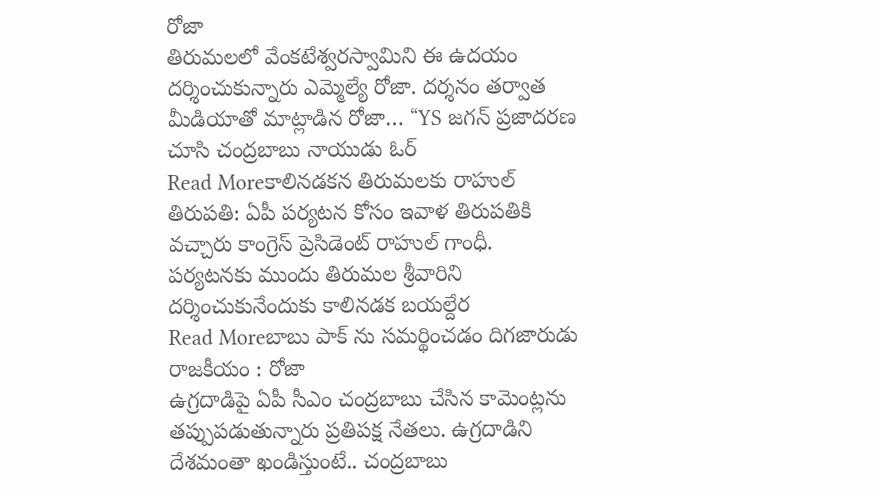రోజా
తిరుమలలో వేంకటేశ్వరస్వామిని ఈ ఉదయం దర్శించుకున్నారు ఎమ్మెల్యే రోజా. దర్శనం తర్వాత మీడియాతో మాట్లాడిన రోజా… “YS జగన్ ప్రజాదరణ చూసి చంద్రబాబు నాయుడు ఓర్
Read Moreకాలినడకన తిరుమలకు రాహుల్
తిరుపతి: ఏపీ పర్యటన కోసం ఇవాళ తిరుపతికి వచ్చారు కాంగ్రెస్ ప్రెసిడెంట్ రాహుల్ గాంధీ. పర్యటనకు ముందు తిరుమల శ్రీవారిని దర్శించుకునేందుకు కాలినడక బయల్దేర
Read Moreబాబు పాక్ ను సమర్థించడం దిగజారుడు రాజకీయం : రోజా
ఉగ్రదాడిపై ఏపీ సీఎం చంద్రబాబు చేసిన కామెంట్లను తప్పుపడుతున్నారు ప్రతిపక్ష నేతలు. ఉగ్రదాడిని దేశమంతా ఖండిస్తుంటే.. చంద్రబాబు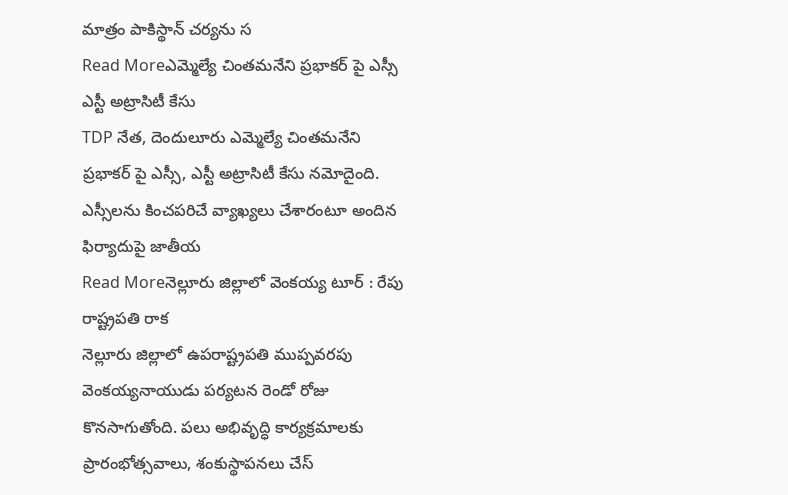మాత్రం పాకిస్థాన్ చర్యను స
Read Moreఎమ్మెల్యే చింతమనేని ప్రభాకర్ పై ఎస్సీ ఎస్టీ అట్రాసిటీ కేసు
TDP నేత, దెందులూరు ఎమ్మెల్యే చింతమనేని ప్రభాకర్ పై ఎస్సీ, ఎస్టీ అట్రాసిటీ కేసు నమోదైంది. ఎస్సీలను కించపరిచే వ్యాఖ్యలు చేశారంటూ అందిన ఫిర్యాదుపై జాతీయ
Read Moreనెల్లూరు జిల్లాలో వెంకయ్య టూర్ : రేపు రాష్ట్రపతి రాక
నెల్లూరు జిల్లాలో ఉపరాష్ట్రపతి ముప్పవరపు వెంకయ్యనాయుడు పర్యటన రెండో రోజు కొనసాగుతోంది. పలు అభివృద్ధి కార్యక్రమాలకు ప్రారంభోత్సవాలు, శంకుస్థాపనలు చేస్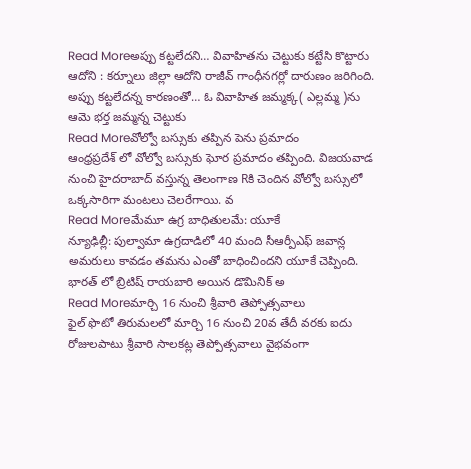Read Moreఅప్పు కట్టలేదని… వివాహితను చెట్టుకు కట్టేసి కొట్టారు
ఆదోని : కర్నూలు జిల్లా ఆదోని రాజీవ్ గాంధీనగర్లో దారుణం జరిగింది. అప్పు కట్టలేదన్న కారణంతో… ఓ వివాహిత జమ్మక్క( ఎల్లమ్మ )ను ఆమె భర్త జమ్మన్న చెట్టుకు
Read Moreవోల్వో బస్సుకు తప్పిన పెను ప్రమాదం
ఆంధ్రప్రదేశ్ లో వోల్వో బస్సుకు ఘోర ప్రమాదం తప్పింది. విజయవాడ నుంచి హైదరాబాద్ వస్తున్న తెలంగాణ Rకి చెందిన వోల్వో బస్సులో ఒక్కసారిగా మంటలు చెలరేగాయి. వ
Read Moreమేమూ ఉగ్ర బాధితులమే: యూకే
న్యూఢిల్లీ: పుల్వామా ఉగ్రదాడిలో 40 మంది సీఆర్పీఎఫ్ జవాన్ల అమరులు కావడం తమను ఎంతో బాధించిందని యూకే చెప్పింది. భారత్ లో బ్రిటిష్ రాయబారి అయిన డొమినిక్ అ
Read Moreమార్చి 16 నుంచి శ్రీవారి తెప్పోత్సవాలు
ఫైల్ ఫొటో తిరుమలలో మార్చి 16 నుంచి 20వ తేదీ వరకు ఐదు రోజులపాటు శ్రీవారి సాలకట్ల తెప్పోత్సవాలు వైభవంగా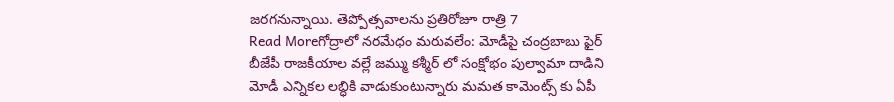జరగనున్నాయి. తెప్పోత్సవాలను ప్రతిరోజూ రాత్రి 7
Read Moreగోద్రాలో నరమేధం మరువలేం: మోడీపై చంద్రబాబు ఫైర్
బీజేపీ రాజకీయాల వల్లే జమ్ము కశ్మీర్ లో సంక్షోభం పుల్వామా దాడిని మోడీ ఎన్నికల లబ్ధికి వాడుకుంటున్నారు మమత కామెంట్స్ కు ఏపీ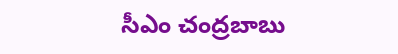సీఎం చంద్రబాబు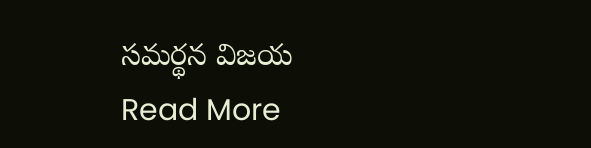సమర్థన విజయ
Read More